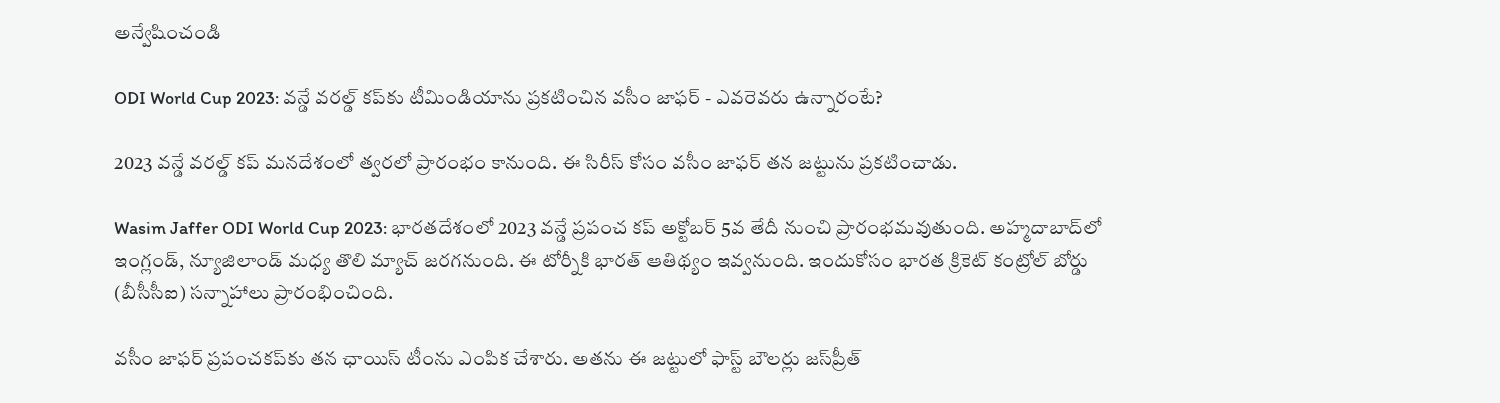అన్వేషించండి

ODI World Cup 2023: వన్డే వరల్డ్ కప్‌కు టీమిండియాను ప్రకటించిన వసీం జాఫర్ - ఎవరెవరు ఉన్నారంటే?

2023 వన్డే వరల్డ్ కప్ మనదేశంలో త్వరలో ప్రారంభం కానుంది. ఈ సిరీస్ కోసం వసీం జాఫర్ తన జట్టును ప్రకటించాడు.

Wasim Jaffer ODI World Cup 2023: భారతదేశంలో 2023 వన్డే ప్రపంచ కప్ అక్టోబర్ 5వ తేదీ నుంచి ప్రారంభమవుతుంది. అహ్మదాబాద్‌లో ఇంగ్లండ్, న్యూజిలాండ్ మధ్య తొలి మ్యాచ్ జరగనుంది. ఈ టోర్నీకి భారత్ ఆతిథ్యం ఇవ్వనుంది. ఇందుకోసం భారత క్రికెట్ కంట్రోల్ బోర్డు (బీసీసీఐ) సన్నాహాలు ప్రారంభించింది.

వసీం జాఫర్ ప్రపంచకప్‌కు తన ఛాయిస్ టీంను ఎంపిక చేశారు. అతను ఈ జట్టులో ఫాస్ట్ బౌలర్లు జస్‌ప్రీత్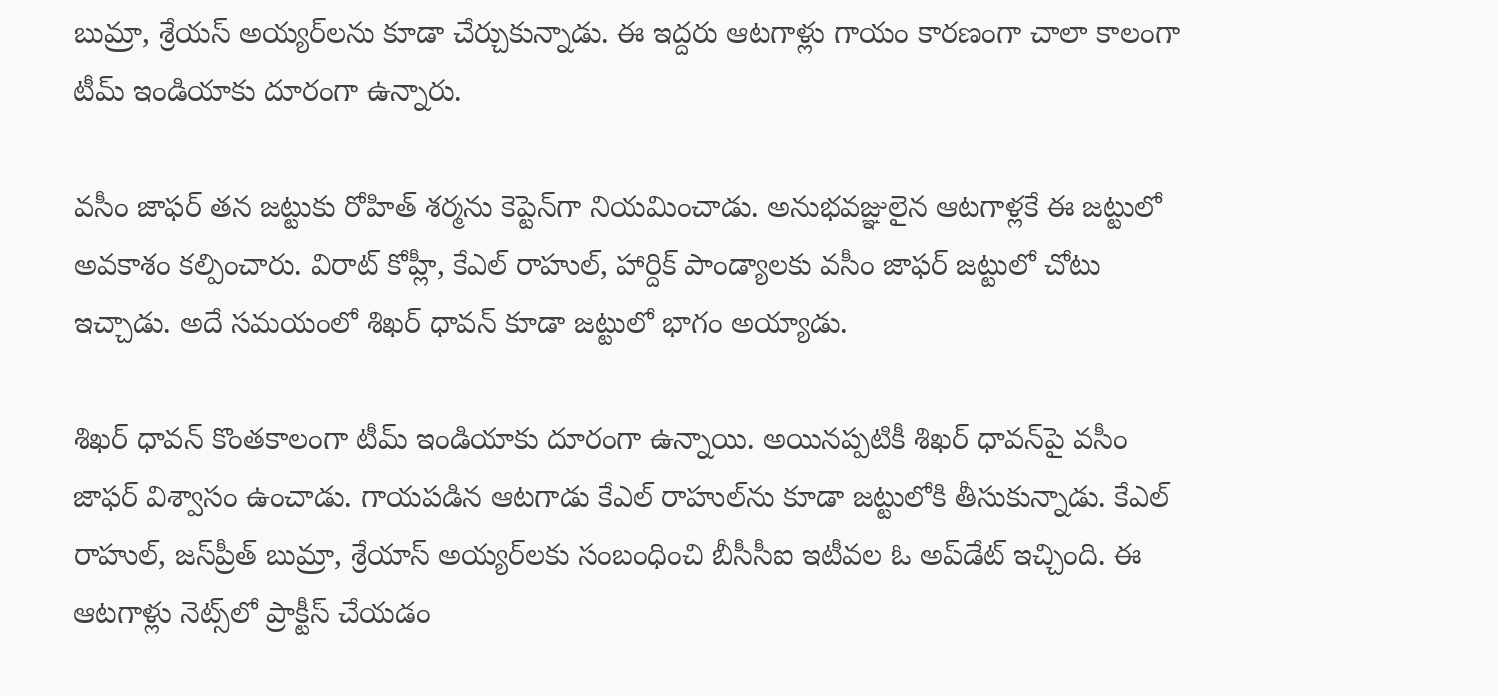బుమ్రా, శ్రేయస్ అయ్యర్‌లను కూడా చేర్చుకున్నాడు. ఈ ఇద్దరు ఆటగాళ్లు గాయం కారణంగా చాలా కాలంగా టీమ్ ఇండియాకు దూరంగా ఉన్నారు.

వసీం జాఫర్ తన జట్టుకు రోహిత్ శర్మను కెప్టెన్‌గా నియమించాడు. అనుభవజ్ఞులైన ఆటగాళ్లకే ఈ జట్టులో అవకాశం కల్పించారు. విరాట్ కోహ్లీ, కేఎల్ రాహుల్, హార్దిక్ పాండ్యాలకు వసీం జాఫర్ జట్టులో చోటు ఇచ్చాడు. అదే సమయంలో శిఖర్ ధావన్ కూడా జట్టులో భాగం అయ్యాడు.

శిఖర్ ధావన్ కొంతకాలంగా టీమ్ ఇండియాకు దూరంగా ఉన్నాయి. అయినప్పటికీ శిఖర్ ధావన్‌పై వసీం జాఫర్ విశ్వాసం ఉంచాడు. గాయపడిన ఆటగాడు కేఎల్ రాహుల్‌ను కూడా జట్టులోకి తీసుకున్నాడు. కేఎల్ రాహుల్, జస్‌ప్రీత్ బుమ్రా, శ్రేయాస్‌ అయ్యర్‌లకు సంబంధించి బీసీసీఐ ఇటీవల ఓ అప్‌డేట్ ఇచ్చింది. ఈ ఆటగాళ్లు నెట్స్‌లో ప్రాక్టీస్ చేయడం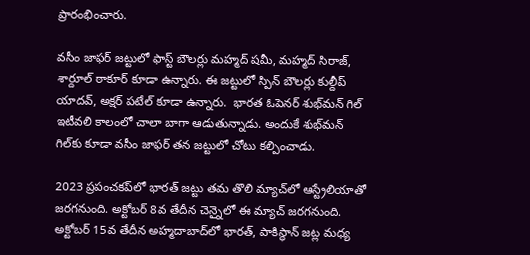ప్రారంభించారు.

వసీం జాఫర్ జట్టులో ఫాస్ట్ బౌలర్లు మహ్మద్ షమీ, మహ్మద్ సిరాజ్, శార్దూల్ ఠాకూర్ కూడా ఉన్నారు. ఈ జట్టులో స్పిన్ బౌలర్లు కుల్దీప్ యాదవ్, అక్షర్ పటేల్ కూడా ఉన్నారు.  భారత ఓపెనర్ శుభ్‌మన్ గిల్ ఇటీవలి కాలంలో చాలా బాగా ఆడుతున్నాడు. అందుకే శుభ్‌మన్ గిల్‌కు కూడా వసీం జాఫర్ తన జట్టులో చోటు కల్పించాడు.

2023 ప్రపంచకప్‌లో భారత్ జట్టు తమ తొలి మ్యాచ్‌‌లో ఆస్ట్రేలియాతో జరగనుంది. అక్టోబర్ 8వ తేదీన చెన్నైలో ఈ మ్యాచ్ జరగనుంది. అక్టోబర్ 15వ తేదీన అహ్మదాబాద్‌లో భారత్, పాకిస్థాన్ జట్ల మధ్య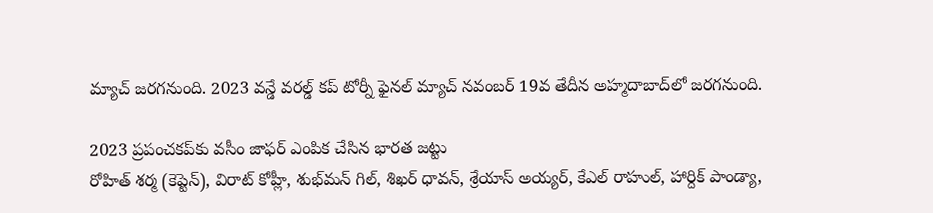మ్యాచ్ జరగనుంది. 2023 వన్డే వరల్డ్ కప్ టోర్నీ ఫైనల్ మ్యాచ్ నవంబర్ 19వ తేదీన అహ్మదాబాద్‌లో జరగనుంది.

2023 ప్రపంచకప్‌కు వసీం జాఫర్ ఎంపిక చేసిన భారత జట్టు
రోహిత్ శర్మ (కెప్టెన్), విరాట్ కోహ్లీ, శుభ్‌మన్ గిల్, శిఖర్ ధావన్, శ్రేయాస్ అయ్యర్, కేఎల్ రాహుల్, హార్దిక్ పాండ్యా,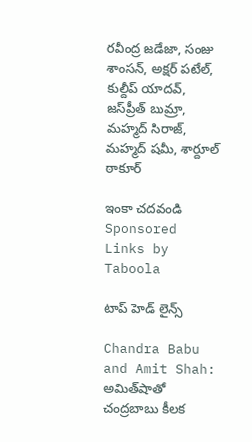రవీంద్ర జడేజా, సంజు శాంసన్, అక్షర్ పటేల్, కుల్దీప్ యాదవ్, జస్‌ప్రీత్ బుమ్రా, మహ్మద్ సిరాజ్, మహ్మద్ షమీ, శార్దూల్ ఠాకూర్

ఇంకా చదవండి
Sponsored Links by Taboola

టాప్ హెడ్ లైన్స్

Chandra Babu and Amit Shah: అమిత్‌షాతో చంద్రబాబు కీలక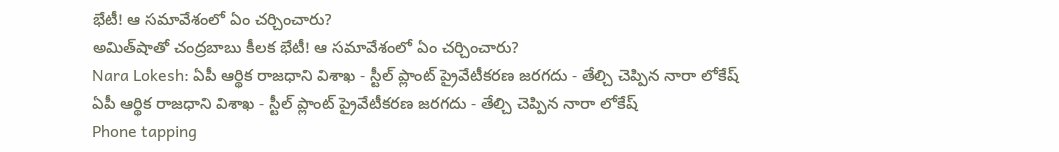భేటీ! ఆ సమావేశంలో ఏం చర్చించారు?
అమిత్‌షాతో చంద్రబాబు కీలక భేటీ! ఆ సమావేశంలో ఏం చర్చించారు?
Nara Lokesh: ఏపీ ఆర్థిక రాజధాని విశాఖ - స్టీల్ ప్లాంట్ ప్రైవేటీకరణ జరగదు - తేల్చి చెప్పిన నారా లోకేష్
ఏపీ ఆర్థిక రాజధాని విశాఖ - స్టీల్ ప్లాంట్ ప్రైవేటీకరణ జరగదు - తేల్చి చెప్పిన నారా లోకేష్
Phone tapping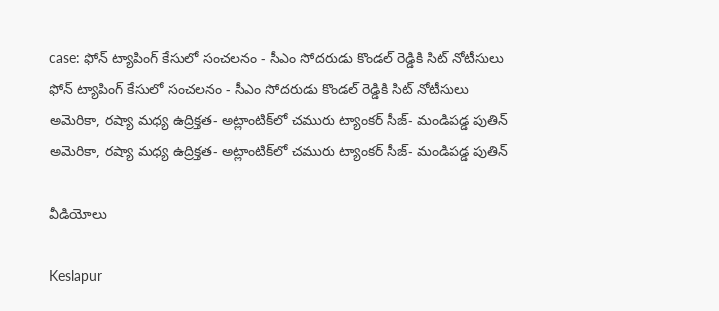case: ఫోన్ ట్యాపింగ్ కేసులో సంచలనం - సీఎం సోదరుడు కొండల్ రెడ్డికి సిట్ నోటీసులు
ఫోన్ ట్యాపింగ్ కేసులో సంచలనం - సీఎం సోదరుడు కొండల్ రెడ్డికి సిట్ నోటీసులు
అమెరికా, రష్యా మధ్య ఉద్రిక్తత- అట్లాంటిక్‌లో చమురు ట్యాంకర్‌ సీజ్‌- మండిపడ్డ పుతిన్
అమెరికా, రష్యా మధ్య ఉద్రిక్తత- అట్లాంటిక్‌లో చమురు ట్యాంకర్‌ సీజ్‌- మండిపడ్డ పుతిన్

వీడియోలు

Keslapur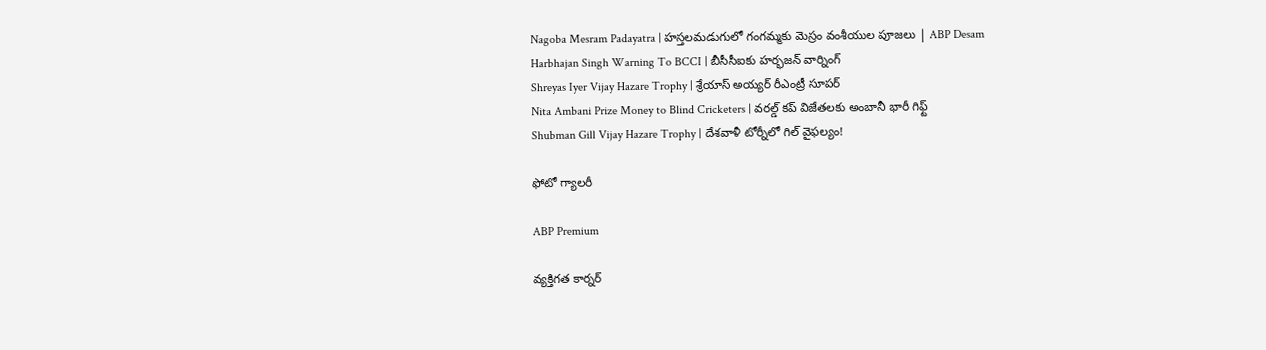Nagoba Mesram Padayatra | హస్తలమడుగులో గంగమ్మకు మెస్రం వంశీయుల పూజలు | ABP Desam
Harbhajan Singh Warning To BCCI | బీసీసీఐకు హర్భజన్ వార్నింగ్
Shreyas Iyer Vijay Hazare Trophy | శ్రేయాస్ అయ్య‌ర్‌ రీఎంట్రీ సూపర్
Nita Ambani Prize Money to Blind Cricketers | వరల్డ్ కప్ విజేతలకు అంబానీ భారీ గిఫ్ట్
Shubman Gill Vijay Hazare Trophy | దేశవాళీ టోర్నీలో గిల్ వైఫల్యం!

ఫోటో గ్యాలరీ

ABP Premium

వ్యక్తిగత కార్నర్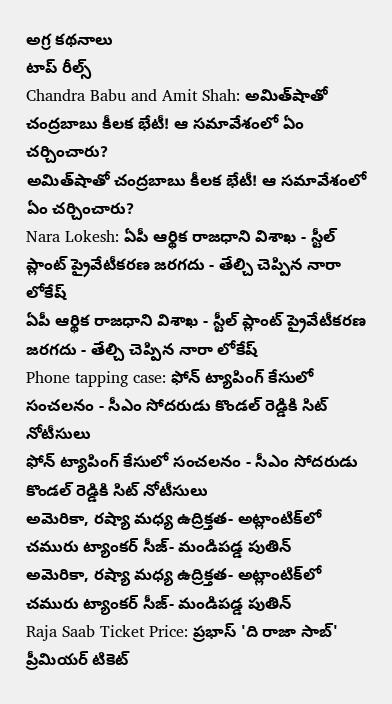అగ్ర కథనాలు
టాప్ రీల్స్
Chandra Babu and Amit Shah: అమిత్‌షాతో చంద్రబాబు కీలక భేటీ! ఆ సమావేశంలో ఏం చర్చించారు?
అమిత్‌షాతో చంద్రబాబు కీలక భేటీ! ఆ సమావేశంలో ఏం చర్చించారు?
Nara Lokesh: ఏపీ ఆర్థిక రాజధాని విశాఖ - స్టీల్ ప్లాంట్ ప్రైవేటీకరణ జరగదు - తేల్చి చెప్పిన నారా లోకేష్
ఏపీ ఆర్థిక రాజధాని విశాఖ - స్టీల్ ప్లాంట్ ప్రైవేటీకరణ జరగదు - తేల్చి చెప్పిన నారా లోకేష్
Phone tapping case: ఫోన్ ట్యాపింగ్ కేసులో సంచలనం - సీఎం సోదరుడు కొండల్ రెడ్డికి సిట్ నోటీసులు
ఫోన్ ట్యాపింగ్ కేసులో సంచలనం - సీఎం సోదరుడు కొండల్ రెడ్డికి సిట్ నోటీసులు
అమెరికా, రష్యా మధ్య ఉద్రిక్తత- అట్లాంటిక్‌లో చమురు ట్యాంకర్‌ సీజ్‌- మండిపడ్డ పుతిన్
అమెరికా, రష్యా మధ్య ఉద్రిక్తత- అట్లాంటిక్‌లో చమురు ట్యాంకర్‌ సీజ్‌- మండిపడ్డ పుతిన్
Raja Saab Ticket Price: ప్రభాస్ 'ది రాజా సాబ్' ప్రీమియర్ టికెట్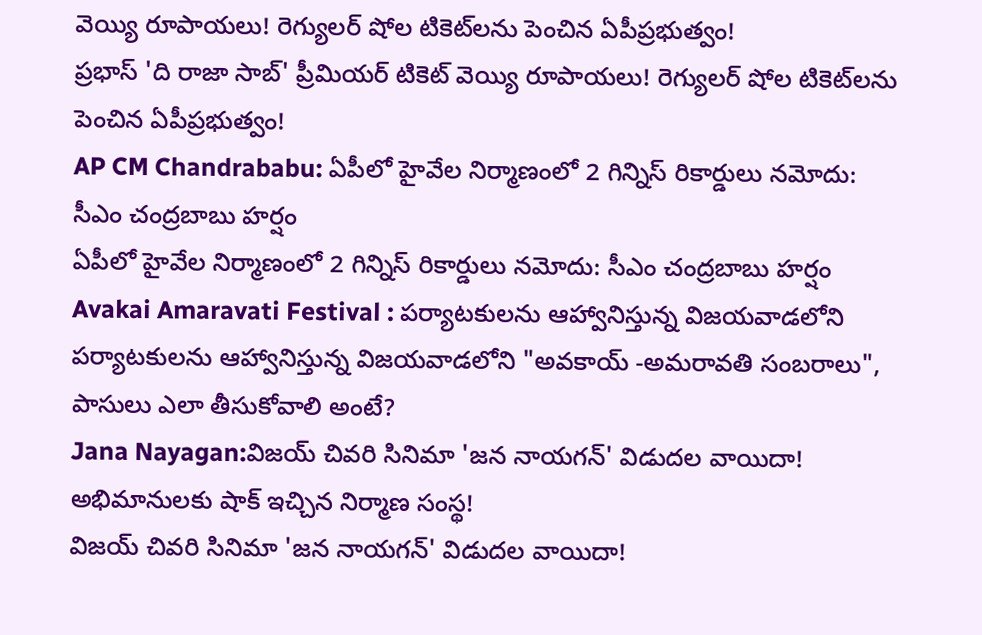వెయ్యి రూపాయలు! రెగ్యులర్ షోల టికెట్‌లను పెంచిన ఏపీప్రభుత్వం!
ప్రభాస్ 'ది రాజా సాబ్' ప్రీమియర్ టికెట్ వెయ్యి రూపాయలు! రెగ్యులర్ షోల టికెట్‌లను పెంచిన ఏపీప్రభుత్వం!
AP CM Chandrababu: ఏపీలో హైవేల నిర్మాణంలో 2 గిన్నిస్ రికార్డులు నమోదు: సీఎం చంద్రబాబు హర్షం
ఏపీలో హైవేల నిర్మాణంలో 2 గిన్నిస్ రికార్డులు నమోదు: సీఎం చంద్రబాబు హర్షం
Avakai Amaravati Festival : పర్యాటకులను ఆహ్వానిస్తున్న విజయవాడలోని
పర్యాటకులను ఆహ్వానిస్తున్న విజయవాడలోని "అవకాయ్ -అమరావతి సంబరాలు", పాసులు ఎలా తీసుకోవాలి అంటే?
Jana Nayagan:విజయ్ చివరి సినిమా 'జన నాయగన్' విడుదల వాయిదా! అభిమానులకు షాక్ ఇచ్చిన నిర్మాణ సంస్థ!
విజయ్ చివరి సినిమా 'జన నాయగన్' విడుదల వాయిదా!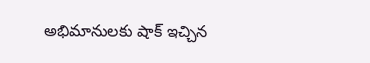అభిమానులకు షాక్ ఇచ్చిన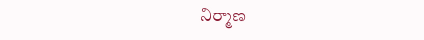నిర్మాణ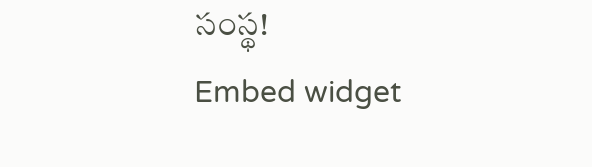సంస్థ!
Embed widget